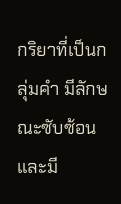กริยาที่เป็นกลุ่มคำ มีลักษณะซับซ้อน และมี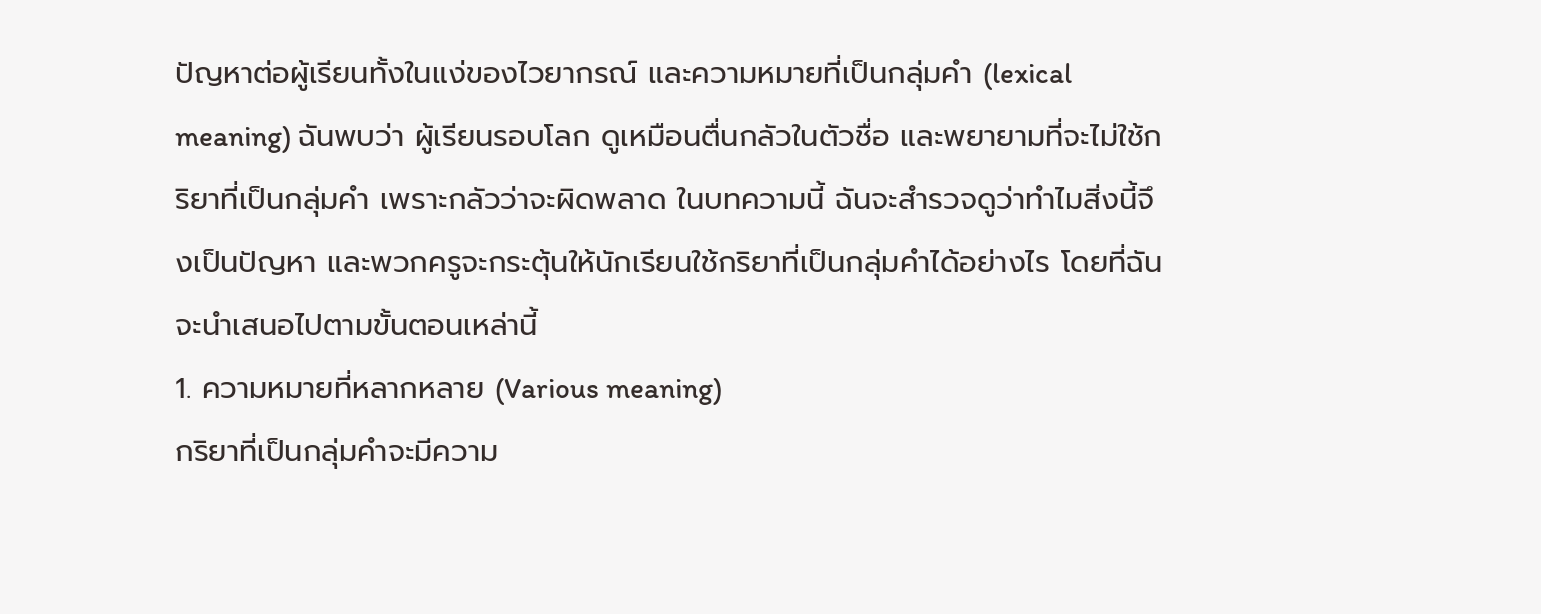ปัญหาต่อผู้เรียนทั้งในแง่ของไวยากรณ์ และความหมายที่เป็นกลุ่มคำ (lexical meaning) ฉันพบว่า ผู้เรียนรอบโลก ดูเหมือนตื่นกลัวในตัวชื่อ และพยายามที่จะไม่ใช้กริยาที่เป็นกลุ่มคำ เพราะกลัวว่าจะผิดพลาด ในบทความนี้ ฉันจะสำรวจดูว่าทำไมสิ่งนี้จึงเป็นปัญหา และพวกครูจะกระตุ้นให้นักเรียนใช้กริยาที่เป็นกลุ่มคำได้อย่างไร โดยที่ฉันจะนำเสนอไปตามขั้นตอนเหล่านี้
1. ความหมายที่หลากหลาย (Various meaning)
กริยาที่เป็นกลุ่มคำจะมีความ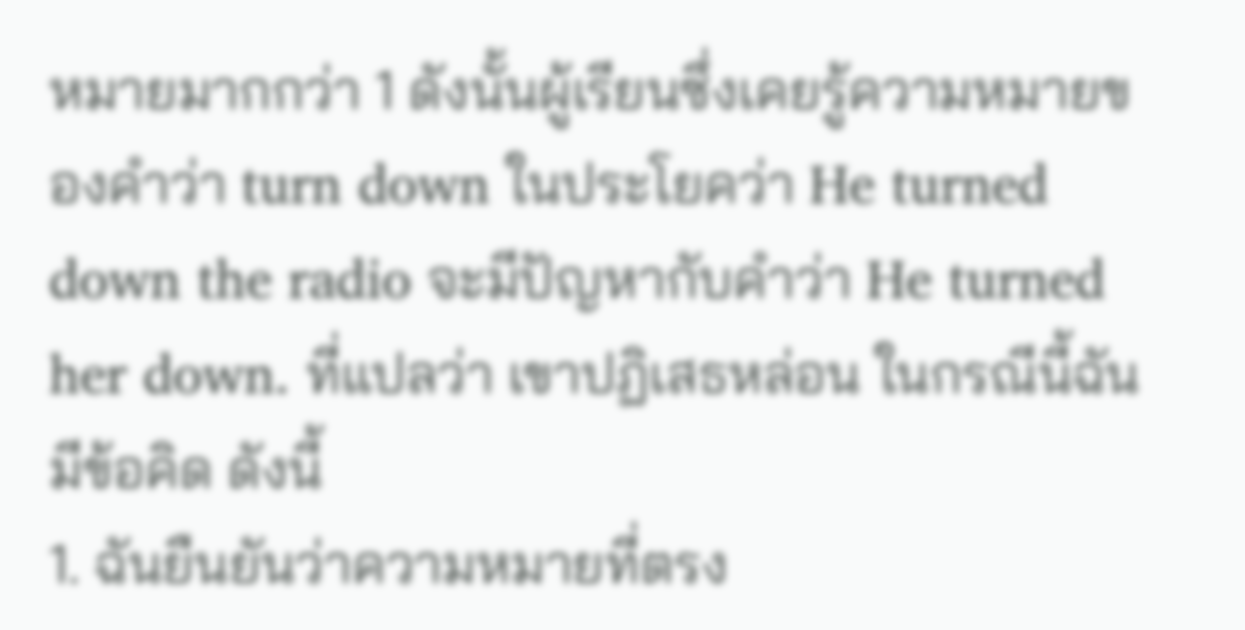หมายมากกว่า 1 ดังนั้นผู้เรียนซึ่งเคยรู้ความหมายของคำว่า turn down ในประโยคว่า He turned down the radio จะมีปัญหากับคำว่า He turned her down. ที่แปลว่า เขาปฏิเสธหล่อน ในกรณีนี้ฉันมีข้อคิด ดังนี้
1. ฉันยืนยันว่าความหมายที่ตรง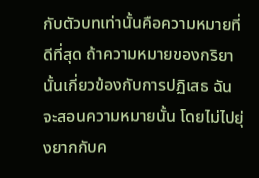กับตัวบทเท่านั้นคือความหมายที่ดีที่สุด ถ้าความหมายของกริยานั้นเกี่ยวข้องกับการปฏิเสธ ฉันจะสอนความหมายนั้น โดยไม่ไปยุ่งยากกับค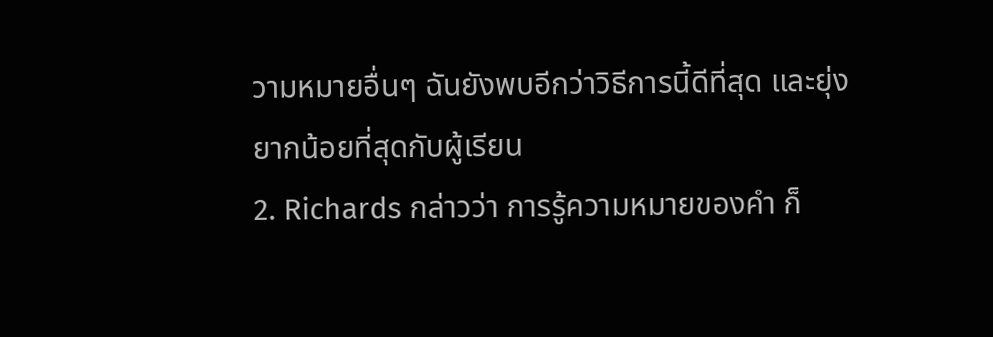วามหมายอื่นๆ ฉันยังพบอีกว่าวิธีการนี้ดีที่สุด และยุ่งยากน้อยที่สุดกับผู้เรียน
2. Richards กล่าวว่า การรู้ความหมายของคำ ก็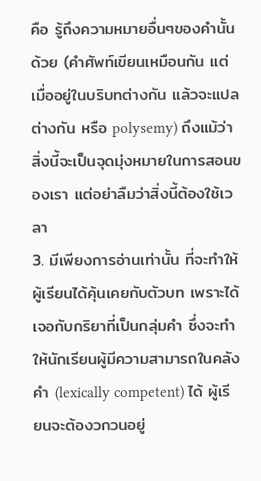คือ รู้ถึงความหมายอื่นๆของคำนั้นด้วย (คำศัพท์เขียนเหมือนกัน แต่เมื่ออยู่ในบริบทต่างกัน แล้วจะแปลต่างกัน หรือ polysemy) ถึงแม้ว่าสิ่งนี้จะเป็นจุดมุ่งหมายในการสอนของเรา แต่อย่าลืมว่าสิ่งนี้ต้องใช้เวลา
3. มีเพียงการอ่านเท่านั้น ที่จะทำให้ผู้เรียนได้คุ้นเคยกับตัวบท เพราะได้เจอกับกริยาที่เป็นกลุ่มคำ ซึ่งจะทำให้นักเรียนผู้มีความสามารถในคลังคำ (lexically competent) ได้ ผู้เรียนจะต้องวกวนอยู่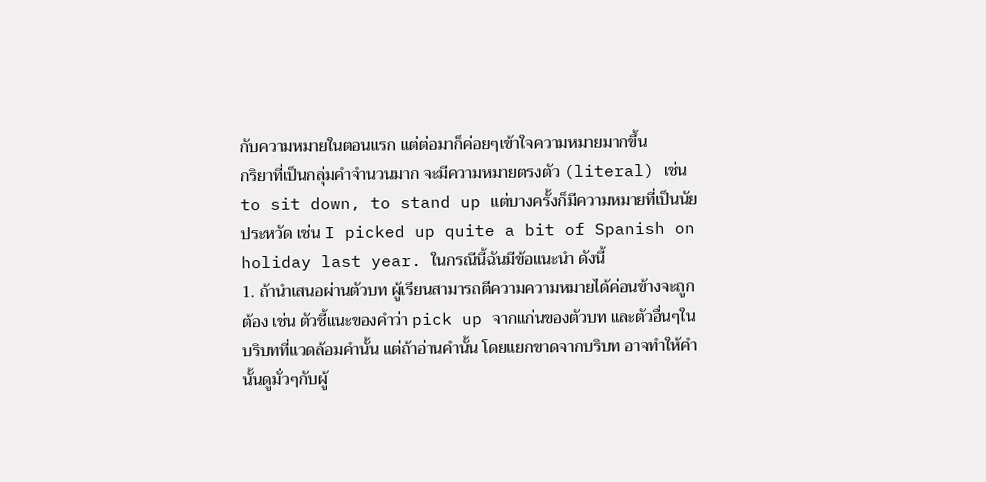กับความหมายในตอนแรก แต่ต่อมาก็ค่อยๆเข้าใจความหมายมากขึ้น
กริยาที่เป็นกลุ่มคำจำนวนมาก จะมีความหมายตรงตัว (literal) เช่น to sit down, to stand up แต่บางครั้งก็มีความหมายที่เป็นนัยประหวัด เช่น I picked up quite a bit of Spanish on holiday last year. ในกรณีนี้ฉันมีข้อแนะนำ ดังนี้
1. ถ้านำเสนอผ่านตัวบท ผู้เรียนสามารถตีความความหมายได้ค่อนข้างจะถูกต้อง เช่น ตัวชี้แนะของคำว่า pick up จากแก่นของตัวบท และตัวอื่นๆในบริบทที่แวดล้อมคำนั้น แต่ถ้าอ่านคำนั้น โดยแยกขาดจากบริบท อาจทำให้คำนั้นดูมั่วๆกับผู้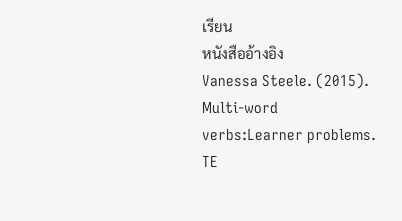เรียน
หนังสืออ้างอิง
Vanessa Steele. (2015). Multi-word verbs:Learner problems. TE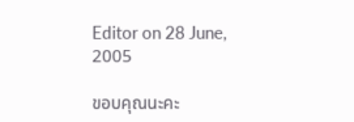Editor on 28 June, 2005

ขอบคุณนะคะ